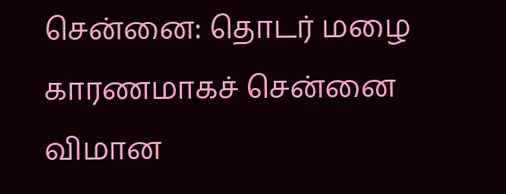சென்னை: தொடர் மழை காரணமாகச் சென்னை விமான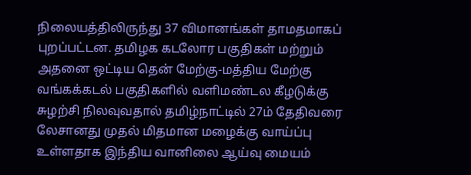நிலையத்திலிருந்து 37 விமானங்கள் தாமதமாகப் புறப்பட்டன. தமிழக கடலோர பகுதிகள் மற்றும் அதனை ஒட்டிய தென் மேற்கு-மத்திய மேற்கு வங்கக்கடல் பகுதிகளில் வளிமண்டல கீழடுக்கு சுழற்சி நிலவுவதால் தமிழ்நாட்டில் 27ம் தேதிவரை லேசானது முதல் மிதமான மழைக்கு வாய்ப்பு உள்ளதாக இந்திய வானிலை ஆய்வு மையம்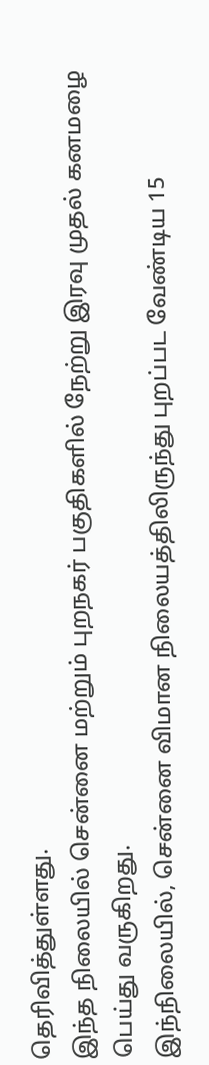தெரிவித்துள்ளது.
இந்த நிலையில் சென்னை மற்றும் புறநகர் பகுதிகளில் நேற்று இரவு முதல் கனமழை பெய்து வருகிறது.
இந்நிலையில், சென்னை விமான நிலையத்திலிருந்து புறப்பட வேண்டிய 15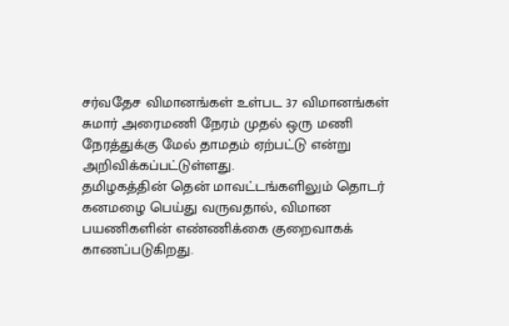சர்வதேச விமானங்கள் உள்பட 37 விமானங்கள் சுமார் அரைமணி நேரம் முதல் ஒரு மணி நேரத்துக்கு மேல் தாமதம் ஏற்பட்டு என்று அறிவிக்கப்பட்டுள்ளது.
தமிழகத்தின் தென் மாவட்டங்களிலும் தொடர் கனமழை பெய்து வருவதால், விமான பயணிகளின் எண்ணிக்கை குறைவாகக் காணப்படுகிறது.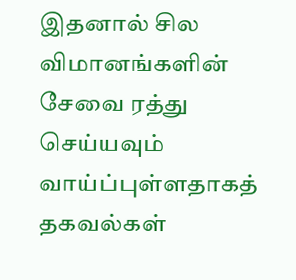இதனால் சில விமானங்களின் சேவை ரத்து செய்யவும் வாய்ப்புள்ளதாகத் தகவல்கள்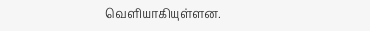வெளியாகியுள்ளன.